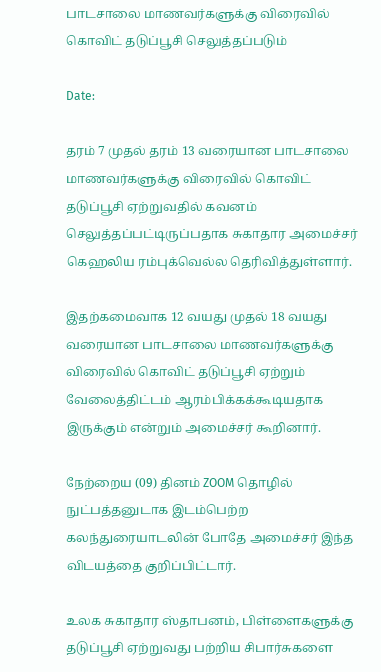பாடசாலை மாணவர்களுக்கு விரைவில் கொவிட் தடுப்பூசி செலுத்தப்படும்

Date:

தரம் 7 முதல் தரம் 13 வரையான பாடசாலை மாணவர்களுக்கு விரைவில் கொவிட் தடுப்பூசி ஏற்றுவதில் கவனம் செலுத்தப்பட்டிருப்பதாக சுகாதார அமைச்சர் கெஹலிய ரம்புக்வெல்ல தெரிவித்துள்ளார்.

இதற்கமைவாக 12 வயது முதல் 18 வயது வரையான பாடசாலை மாணவர்களுக்கு விரைவில் கொவிட் தடுப்பூசி ஏற்றும் வேலைத்திட்டம் ஆரம்பிக்கக்கூடியதாக இருக்கும் என்றும் அமைச்சர் கூறினார்.

நேற்றைய (09) தினம் ZOOM தொழில் நுட்பத்தனுடாக இடம்பெற்ற கலந்துரையாடலின் போதே அமைச்சர் இந்த விடயத்தை குறிப்பிட்டார்.

உலக சுகாதார ஸ்தாபனம், பிள்ளைகளுக்கு தடுப்பூசி ஏற்றுவது பற்றிய சிபார்சுகளை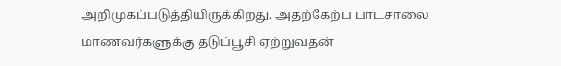அறிமுகப்படுத்தியிருக்கிறது. அதற்கேற்ப பாடசாலை மாணவர்களுக்கு தடுப்பூசி ஏற்றுவதன்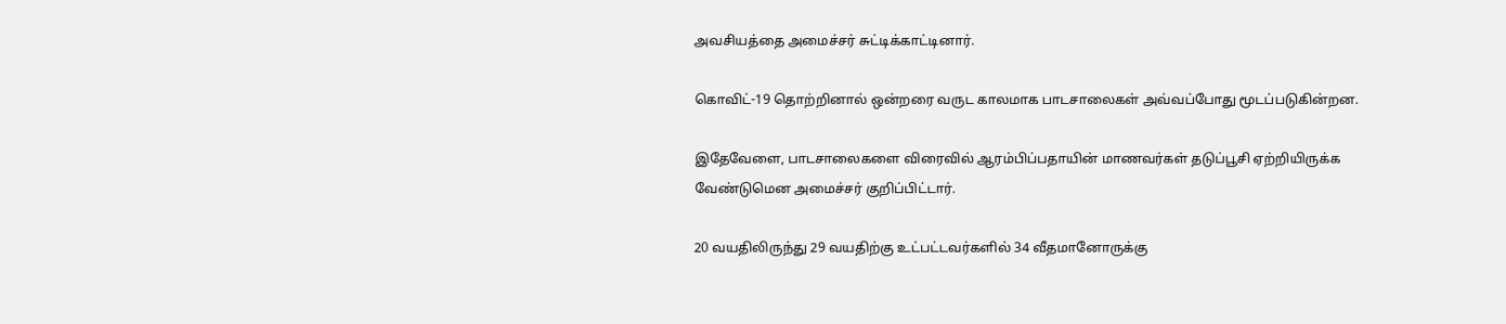அவசியத்தை அமைச்சர் சுட்டிக்காட்டினார்.

கொவிட்-19 தொற்றினால் ஒன்றரை வருட காலமாக பாடசாலைகள் அவ்வப்போது மூடப்படுகின்றன.

இதேவேளை, பாடசாலைகளை விரைவில் ஆரம்பிப்பதாயின் மாணவர்கள் தடுப்பூசி ஏற்றியிருக்க வேண்டுமென அமைச்சர் குறிப்பிட்டார்.

20 வயதிலிருந்து 29 வயதிற்கு உட்பட்டவர்களில் 34 வீதமானோருக்கு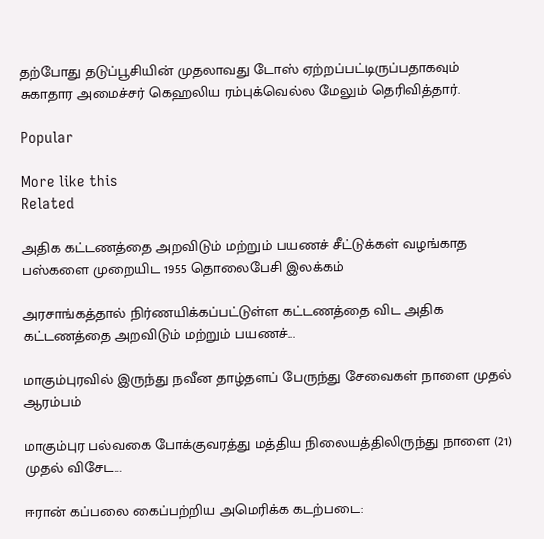தற்போது தடுப்பூசியின் முதலாவது டோஸ் ஏற்றப்பட்டிருப்பதாகவும் சுகாதார அமைச்சர் கெஹலிய ரம்புக்வெல்ல மேலும் தெரிவித்தார்.

Popular

More like this
Related

அதிக கட்டணத்தை அறவிடும் மற்றும் பயணச் சீட்டுக்கள் வழங்காத பஸ்களை முறையிட 1955 தொலைபேசி இலக்கம்

அரசாங்கத்தால் நிர்ணயிக்கப்பட்டுள்ள கட்டணத்தை விட அதிக கட்டணத்தை அறவிடும் மற்றும் பயணச்...

மாகும்புரவில் இருந்து நவீன தாழ்தளப் பேருந்து சேவைகள் நாளை முதல் ஆரம்பம்

மாகும்புர பல்வகை போக்குவரத்து மத்திய நிலையத்திலிருந்து நாளை (21) முதல் விசேட...

ஈரான் கப்பலை கைப்பற்றிய அமெரிக்க கடற்படை: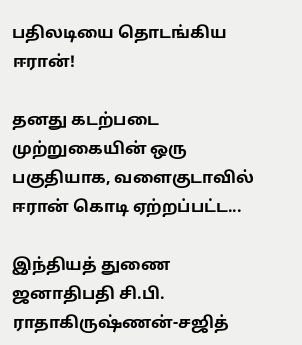பதிலடியை தொடங்கிய ஈரான்!

தனது கடற்படை முற்றுகையின் ஒரு பகுதியாக, வளைகுடாவில் ஈரான் கொடி ஏற்றப்பட்ட...

இந்தியத் துணை ஜனாதிபதி சி.பி. ராதாகிருஷ்ணன்-சஜித்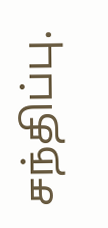சந்திப்பு.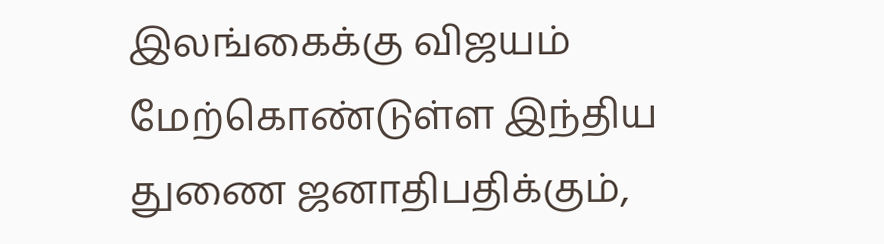இலங்கைக்கு விஜயம் மேற்கொண்டுள்ள இந்திய துணை ஜனாதிபதிக்கும்,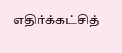எதிர்க்கட்சித்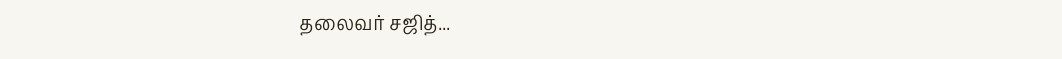தலைவர் சஜித்...